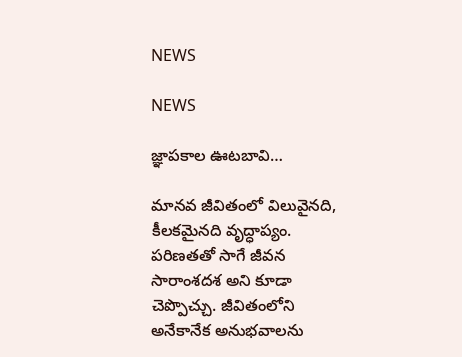NEWS

NEWS

జ్ఞాపకాల ఊటబావి…

మానవ జీవితంలో విలువైనది, కీలకమైనది వృద్ధాప్యం. పరిణతతో సాగే జీవన సారాంశదశ అని కూడా చెప్పొచ్చు. జీవితంలోని అనేకానేక అనుభవాలను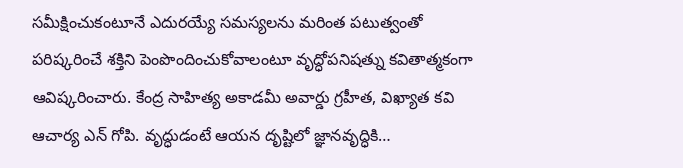సమీక్షించుకంటూనే ఎదురయ్యే సమస్యలను మరింత పటుత్వంతో పరిష్కరించే శక్తిని పెంపొందించుకోవాలంటూ వృద్ధోపనిషత్ను కవితాత్మకంగా ఆవిష్కరించారు. కేంద్ర సాహిత్య అకాడమీ అవార్డు గ్రహీత, విఖ్యాత కవి ఆచార్య ఎన్ గోపి. వృద్ధుడంటే ఆయన దృష్టిలో జ్ఞానవృద్ధికి…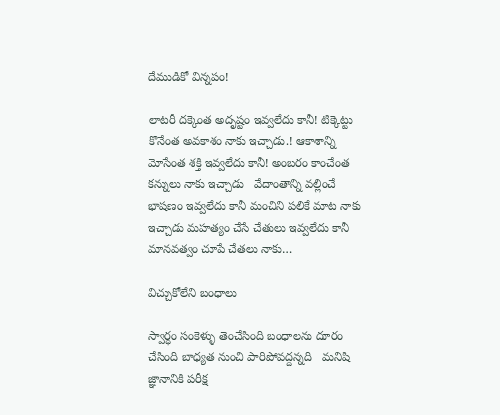దేముడికో విన్నపం!

లాటరీ దక్కెంత అదృష్టం ఇవ్వలేదు కానీ! టిక్కెట్టు కొనేంత అవకాశం నాకు ఇచ్చాడు.! ఆకాశాన్ని మోసేంత శక్తి ఇవ్వలేదు కానీ! అంబరం కాంచేంత కన్నులు నాకు ఇచ్చాడు   వేదాంతాన్ని వల్లించే భాషణం ఇవ్వలేదు కానీ మంచిని పలికే మాట నాకు ఇచ్చాడు మహత్యం చేసే చేతులు ఇవ్వలేదు కానీ మానవత్వం చూపే చేతలు నాకు…

విచ్చుకోలేని బంధాలు

స్వార్ధం సంకెళ్ళు తెంచేసింది బంధాలను దూరం చేసింది బాధ్యత నుంచి పారిపోవద్దన్నది   మనిషి జ్ఞానానికి పరీక్ష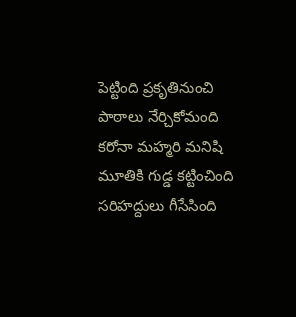పెట్టింది ప్రకృతినుంచి పాఠాలు నేర్చికోమంది   కరోనా మహ్మరి మనిషి మూతికి గుడ్డ కట్టించింది సరిహద్దులు గీసేసింది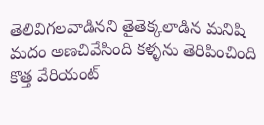తెలివిగలవాడినని తైతెక్కలాడిన మనిషి మదం అణచివేసింది కళ్ళను తెరిపించింది   కొత్త వేరియంట్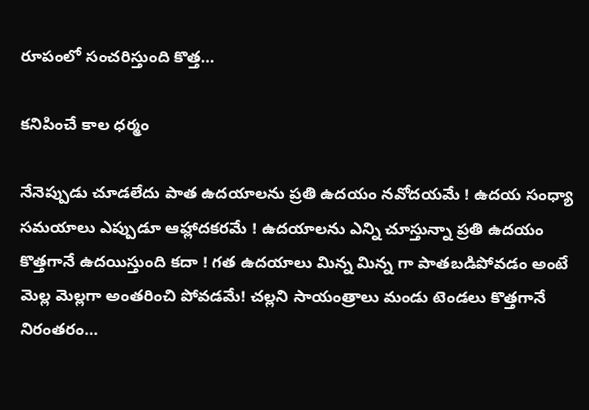రూపంలో సంచరిస్తుంది కొత్త…

కనిపించే కాల ధర్మం

నేనెప్పుడు చూడలేదు పాత ఉదయాలను ప్రతి ఉదయం నవోదయమే ! ఉదయ సంధ్యా సమయాలు ఎప్పుడూ ఆహ్లాదకరమే ! ఉదయాలను ఎన్ని చూస్తున్నా ప్రతి ఉదయం కొత్తగానే ఉదయిస్తుంది కదా ! గత ఉదయాలు మిన్న మిన్న గా పాతబడిపోవడం అంటే మెల్ల మెల్లగా అంతరించి పోవడమే! చల్లని సాయంత్రాలు మండు టెండలు కొత్తగానే నిరంతరం…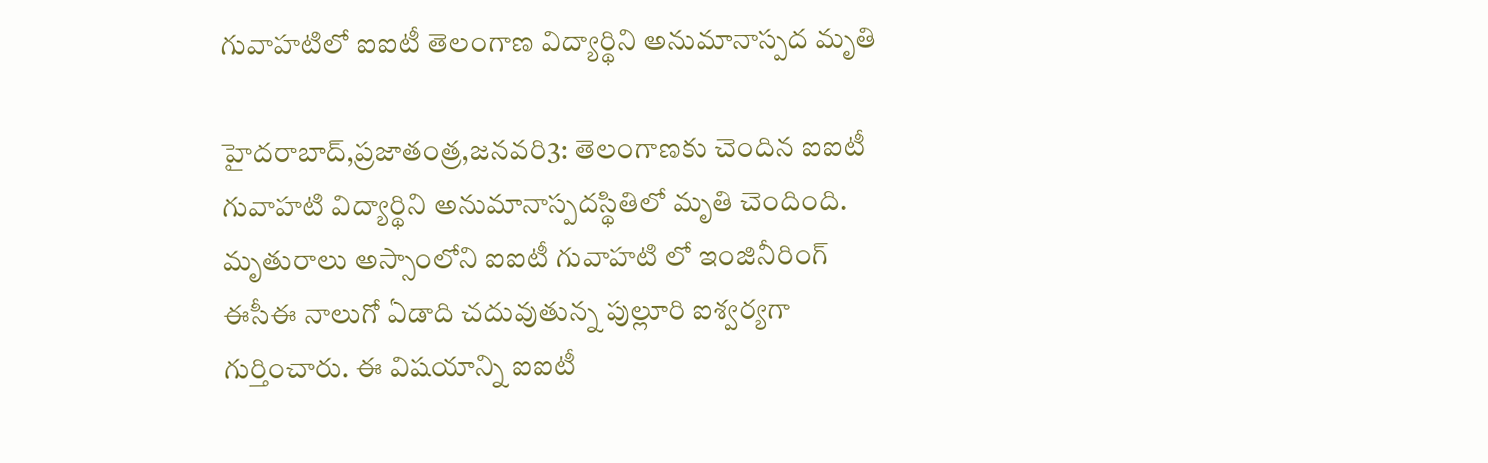గువాహటిలో ఐఐటీ తెలంగాణ విద్యార్థిని అనుమానాస్పద మృతి

హైదరాబాద్‌,ప్రజాతంత్ర,జనవరి3: తెలంగాణకు చెందిన ఐఐటీ గువాహటి విద్యార్థిని అనుమానాస్పదస్థితిలో మృతి చెందింది. మృతురాలు అస్సాంలోని ఐఐటీ గువాహటి లో ఇంజినీరింగ్‌ ఈసీఈ నాలుగో ఏడాది చదువుతున్న పుల్లూరి ఐశ్వర్యగా గుర్తించారు. ఈ విషయాన్ని ఐఐటీ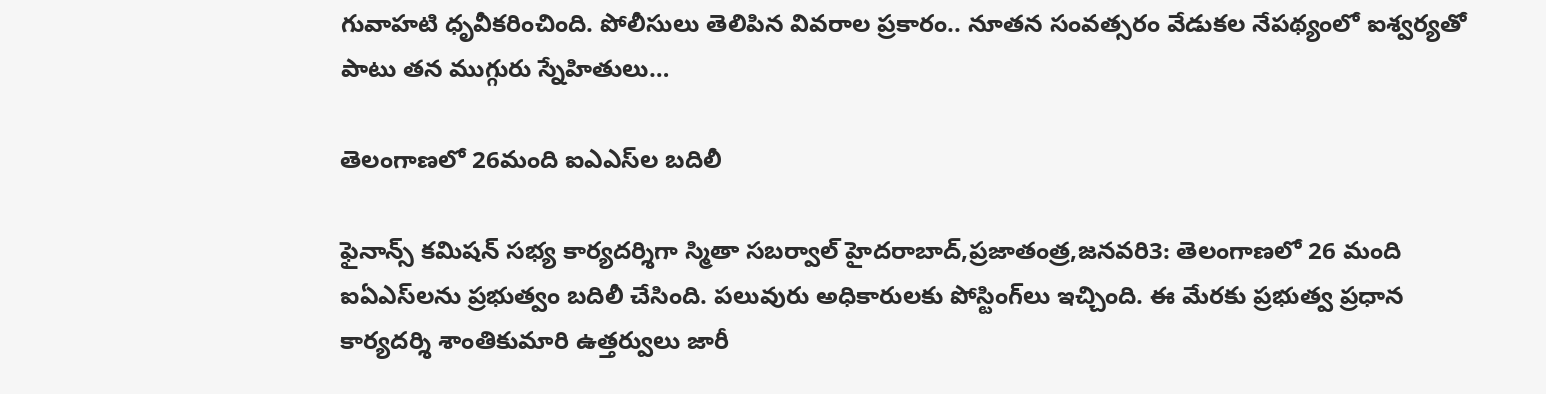గువాహటి ధృవీకరించింది. పోలీసులు తెలిపిన వివరాల ప్రకారం.. నూతన సంవత్సరం వేడుకల నేపథ్యంలో ఐశ్వర్యతో పాటు తన ముగ్గురు స్నేహితులు…

తెలంగాణలో 26మంది ఐఎఎస్‌ల బదిలీ

ఫైనాన్స్‌ కమిషన్‌ సభ్య కార్యదర్శిగా స్మితా సబర్వాల్‌ హైదరాబాద్‌,ప్రజాతంత్ర,జనవరి3: తెలంగాణలో 26 మంది ఐఏఎస్‌లను ప్రభుత్వం బదిలీ చేసింది. పలువురు అధికారులకు పోస్టింగ్‌లు ఇచ్చింది. ఈ మేరకు ప్రభుత్వ ప్రధాన కార్యదర్శి శాంతికుమారి ఉత్తర్వులు జారీ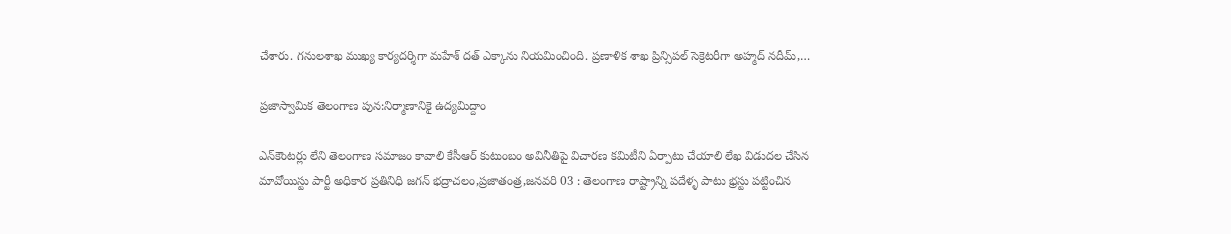చేశారు. గనులశాఖ ముఖ్య కార్యదర్శిగా మహేశ్‌ దత్‌ ఎక్కాను నియమించింది. ప్రణాళిక శాఖ ప్రిన్సిపల్‌ సెక్రెటరీగా అహ్మద్‌ నదీమ్‌,…

ప్రజాస్వామిక తెలంగాణ పున:నిర్మాణానికై ఉద్యమిద్దాం

ఎన్‌కౌంటర్లు లేని తెలంగాణ సమాజం కావాలి కేసీఆర్‌ కుటుంబం అవినీతిపై విచారణ కమిటీని ఏర్పాటు చేయాలి లేఖ విడుదల చేసిన మావోయిస్టు పార్టీ అధికార ప్రతినిధి జగన్‌ భద్రాచలం,ప్రజాతంత్ర,జనవరి 03 : తెలంగాణ రాష్ట్రాన్ని పదేళ్ళ పాటు భ్రస్టు పట్టించిన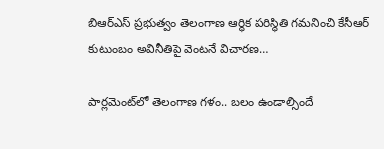బిఆర్‌ఎస్‌ ప్రభుత్వం తెలంగాణ ఆర్ధిక పరిస్థితి గమనించి కేసీఆర్‌ కుటుంబం అవినీతిపై వెంటనే విచారణ…

పార్లమెంట్‌లో తెలంగాణ గళం.. బలం ఉండాల్సిందే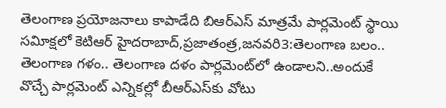తెలంగాణ ప్రయోజనాలు కాపాడేది బిఆర్‌ఎస్‌ మాత్రమే పార్లమెంట్‌ స్థాయి సవిూక్షలో కెటిఆర్‌ హైదరాబాద్‌,ప్రజాతంత్ర,జనవరి3:తెలంగాణ బలం.. తెలంగాణ గళం.. తెలంగాణ దళం పార్లమెంట్‌లో ఉండాలని..అందుకే వొచ్చే పార్లమెంట్‌ ఎన్నికల్లో బీఆర్‌ఎస్‌కు వోటు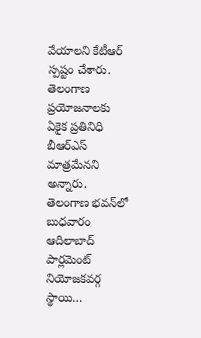వేయాలని కేటీఆర్‌ స్పష్టం చేశారు. తెలంగాణ ప్రయోజనాలకు ఏకైక ప్రతినిధి బీఆర్‌ఎస్‌ మాత్రమేనని అన్నారు.  తెలంగాణ భవన్‌లో బుధవారం ఆదిలాబాద్‌ పార్లమెంట్‌ నియోజకవర్గ స్థాయి…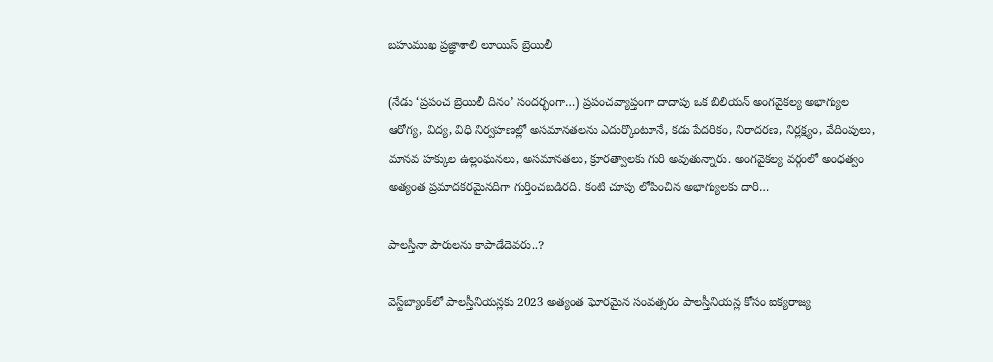బహుముఖ ప్రజ్ఞాశాలి లూయిస్‌ బ్రెయిలీ

(నేడు ‘ప్రపంచ బ్రెయిలీ దినం’ సందర్భంగా…) ప్రపంచవ్యాప్తంగా దాదాపు ఒక బిలియన్‌ అంగవైకల్య అభాగ్యుల ఆరోగ్య, విద్య, విధి నిర్వహణల్లో అసమానతలను ఎదుర్కొంటూనే, కడు పేదరికం, నిరాదరణ, నిర్లక్ష్యం, వేదింపులు, మానవ హక్కుల ఉల్లంఘనలు, అసమానతలు, క్రూరత్వాలకు గురి అవుతున్నారు. అంగవైకల్య వర్గంలో అంధత్వం అత్యంత ప్రమాదకరమైనదిగా గుర్తించబడిరది. కంటి చూపు లోపించిన అభాగ్యులకు దారి…

పాలస్తీనా పౌరులను కాపాడేదెవరు..?

వెస్ట్‌బ్యాంక్‌లో పాలస్తీనియన్లకు 2023 అత్యంత ఘోరమైన సంవత్సరం పాలస్తీనియన్ల కోసం ఐక్యరాజ్య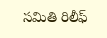సమితి రిలీఫ్‌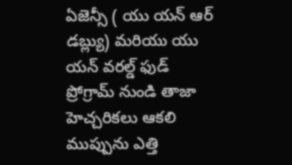ఏజెన్సీ ( యు యన్‌ ఆర్‌ డబ్ల్యు) మరియు యు యన్‌ వరల్డ్‌ ఫుడ్‌ ప్రోగ్రామ్‌ నుండి తాజా హెచ్చరికలు ఆకలి ముప్పును ఎత్తి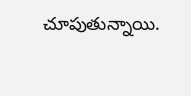చూపుతున్నాయి.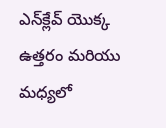ఎన్‌క్లేవ్‌ యొక్క ఉత్తరం మరియు మధ్యలో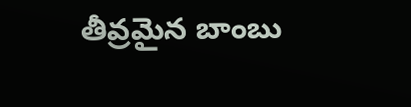తీవ్రమైన బాంబు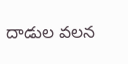దాడుల వలన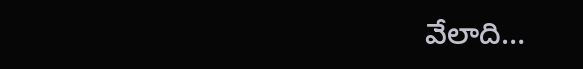వేలాది…